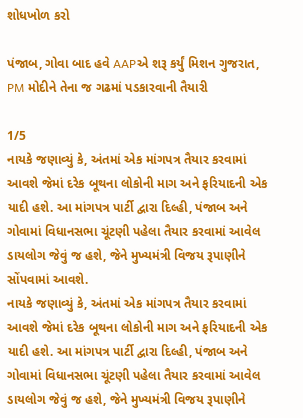શોધખોળ કરો

પંજાબ, ગોવા બાદ હવે AAPએ શરૂ કર્યું મિશન ગુજરાત, PM મોદીને તેના જ ગઢમાં પડકારવાની તૈયારી

1/5
નાયકે જણાવ્યું કે, અંતમાં એક માંગપત્ર તૈયાર કરવામાં આવશે જેમાં દરેક બૂથના લોકોની માગ અને ફરિયાદની એક યાદી હશે. આ માંગપત્ર પાર્ટી દ્વારા દિલ્હી, પંજાબ અને ગોવામાં વિધાનસભા ચૂંટણી પહેલા તૈયાર કરવામાં આવેલ ડાયલોગ જેવું જ હશે, જેને મુખ્યમંત્રી વિજય રૂપાણીને સોંપવામાં આવશે.
નાયકે જણાવ્યું કે, અંતમાં એક માંગપત્ર તૈયાર કરવામાં આવશે જેમાં દરેક બૂથના લોકોની માગ અને ફરિયાદની એક યાદી હશે. આ માંગપત્ર પાર્ટી દ્વારા દિલ્હી, પંજાબ અને ગોવામાં વિધાનસભા ચૂંટણી પહેલા તૈયાર કરવામાં આવેલ ડાયલોગ જેવું જ હશે, જેને મુખ્યમંત્રી વિજય રૂપાણીને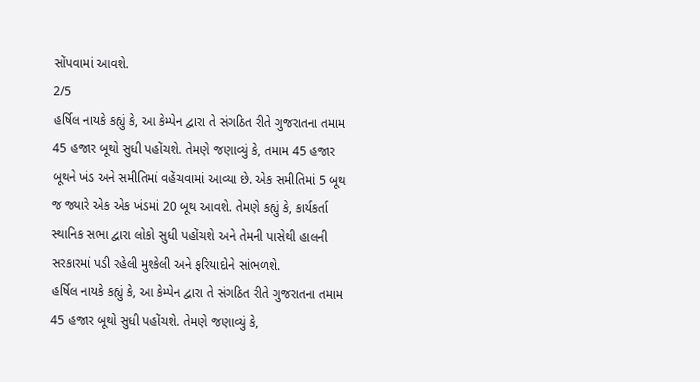સોંપવામાં આવશે.
2/5
હર્ષિલ નાયકે કહ્યું કે, આ કેમ્પેન દ્વારા તે સંગઠિત રીતે ગુજરાતના તમામ 45 હજાર બૂથો સુધી પહોંચશે. તેમણે જણાવ્યું કે, તમામ 45 હજાર બૂથને ખંડ અને સમીતિમાં વહેંચવામાં આવ્યા છે. એક સમીતિમાં 5 બૂથ જ જ્યારે એક એક ખંડમાં 20 બૂથ આવશે. તેમણે કહ્યું કે, કાર્યકર્તા સ્થાનિક સભા દ્વારા લોકો સુધી પહોંચશે અને તેમની પાસેથી હાલની સરકારમાં પડી રહેલી મુશ્કેલી અને ફરિયાદોને સાંભળશે.
હર્ષિલ નાયકે કહ્યું કે, આ કેમ્પેન દ્વારા તે સંગઠિત રીતે ગુજરાતના તમામ 45 હજાર બૂથો સુધી પહોંચશે. તેમણે જણાવ્યું કે,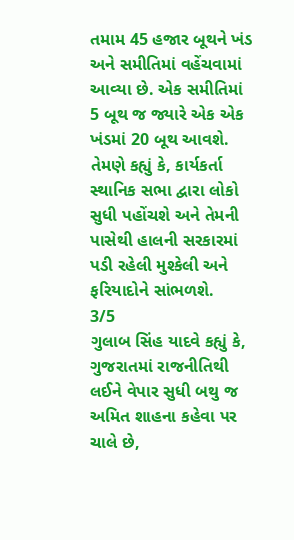તમામ 45 હજાર બૂથને ખંડ અને સમીતિમાં વહેંચવામાં આવ્યા છે. એક સમીતિમાં 5 બૂથ જ જ્યારે એક એક ખંડમાં 20 બૂથ આવશે. તેમણે કહ્યું કે, કાર્યકર્તા સ્થાનિક સભા દ્વારા લોકો સુધી પહોંચશે અને તેમની પાસેથી હાલની સરકારમાં પડી રહેલી મુશ્કેલી અને ફરિયાદોને સાંભળશે.
3/5
ગુલાબ સિંહ યાદવે કહ્યું કે, ગુજરાતમાં રાજનીતિથી લઈને વેપાર સુધી બથુ જ અમિત શાહના કહેવા પર ચાલે છે,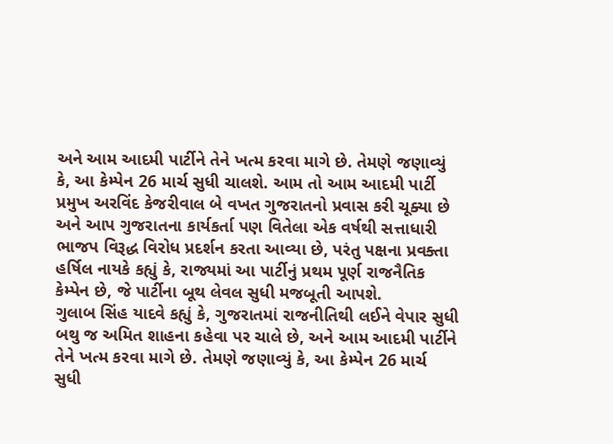અને આમ આદમી પાર્ટીને તેને ખત્મ કરવા માગે છે. તેમણે જણાવ્યું કે, આ કેમ્પેન 26 માર્ચ સુધી ચાલશે. આમ તો આમ આદમી પાર્ટી પ્રમુખ અરવિંદ કેજરીવાલ બે વખત ગુજરાતનો પ્રવાસ કરી ચૂક્યા છે અને આપ ગુજરાતના કાર્યકર્તા પણ વિતેલા એક વર્ષથી સત્તાધારી ભાજપ વિરૂદ્ધ વિરોધ પ્રદર્શન કરતા આવ્યા છે, પરંતુ પક્ષના પ્રવક્તા હર્ષિલ નાયકે કહ્યું કે, રાજ્યમાં આ પાર્ટીનું પ્રથમ પૂર્ણ રાજનૈતિક કેમ્પેન છે, જે પાર્ટીના બૂથ લેવલ સુધી મજબૂતી આપશે.
ગુલાબ સિંહ યાદવે કહ્યું કે, ગુજરાતમાં રાજનીતિથી લઈને વેપાર સુધી બથુ જ અમિત શાહના કહેવા પર ચાલે છે, અને આમ આદમી પાર્ટીને તેને ખત્મ કરવા માગે છે. તેમણે જણાવ્યું કે, આ કેમ્પેન 26 માર્ચ સુધી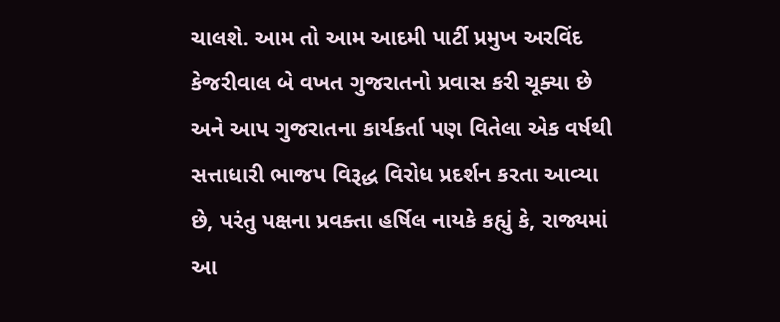ચાલશે. આમ તો આમ આદમી પાર્ટી પ્રમુખ અરવિંદ કેજરીવાલ બે વખત ગુજરાતનો પ્રવાસ કરી ચૂક્યા છે અને આપ ગુજરાતના કાર્યકર્તા પણ વિતેલા એક વર્ષથી સત્તાધારી ભાજપ વિરૂદ્ધ વિરોધ પ્રદર્શન કરતા આવ્યા છે, પરંતુ પક્ષના પ્રવક્તા હર્ષિલ નાયકે કહ્યું કે, રાજ્યમાં આ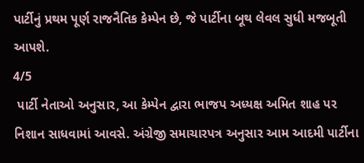પાર્ટીનું પ્રથમ પૂર્ણ રાજનૈતિક કેમ્પેન છે, જે પાર્ટીના બૂથ લેવલ સુધી મજબૂતી આપશે.
4/5
 પાર્ટી નેતાઓ અનુસાર, આ કેમ્પેન દ્વારા ભાજપ અધ્યક્ષ અમિત શાહ પર નિશાન સાધવામાં આવસે. અંગ્રેજી સમાચારપત્ર અનુસાર આમ આદમી પાર્ટીના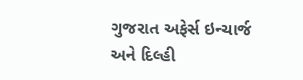ગુજરાત અફેર્સ ઇન્ચાર્જ અને દિલ્હી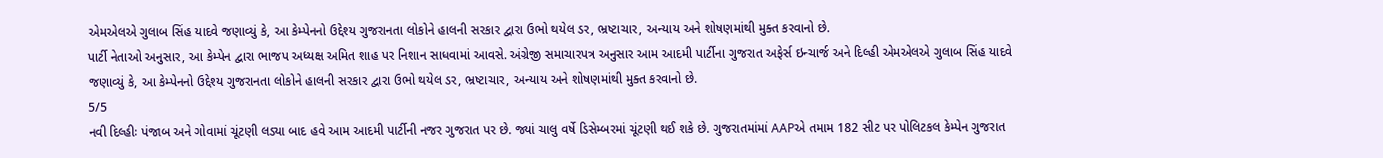એમએલએ ગુલાબ સિંહ યાદવે જણાવ્યું કે, આ કેમ્પેનનો ઉદ્દેશ્ય ગુજરાનતા લોકોને હાલની સરકાર દ્વારા ઉભો થયેલ ડર, ભ્રષ્ટાચાર, અન્યાય અને શોષણમાંથી મુક્ત કરવાનો છે.
પાર્ટી નેતાઓ અનુસાર, આ કેમ્પેન દ્વારા ભાજપ અધ્યક્ષ અમિત શાહ પર નિશાન સાધવામાં આવસે. અંગ્રેજી સમાચારપત્ર અનુસાર આમ આદમી પાર્ટીના ગુજરાત અફેર્સ ઇન્ચાર્જ અને દિલ્હી એમએલએ ગુલાબ સિંહ યાદવે જણાવ્યું કે, આ કેમ્પેનનો ઉદ્દેશ્ય ગુજરાનતા લોકોને હાલની સરકાર દ્વારા ઉભો થયેલ ડર, ભ્રષ્ટાચાર, અન્યાય અને શોષણમાંથી મુક્ત કરવાનો છે.
5/5
નવી દિલ્હીઃ પંજાબ અને ગોવામાં ચૂંટણી લડ્યા બાદ હવે આમ આદમી પાર્ટીની નજર ગુજરાત પર છે. જ્યાં ચાલુ વર્ષે ડિસેમ્બરમાં ચૂંટણી થઈ શકે છે. ગુજરાતમાંમાં AAPએ તમામ 182 સીટ પર પોલિટકલ કેમ્પેન ગુજરાત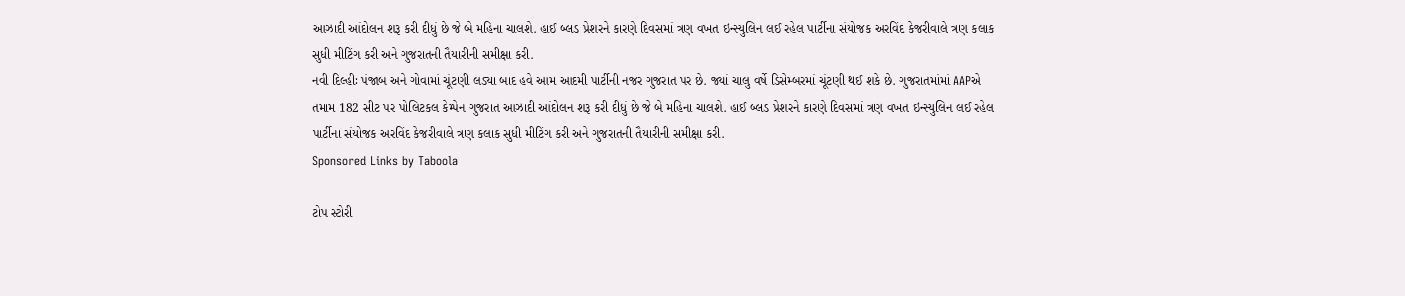આઝાદી આંદોલન શરૂ કરી દીધું છે જે બે મહિના ચાલશે. હાઈ બ્લડ પ્રેશરને કારણે દિવસમાં ત્રણ વખત ઇન્સ્યુલિન લઈ રહેલ પાર્ટીના સંયોજક અરવિંદ કેજરીવાલે ત્રણ કલાક સુધી મીટિંગ કરી અને ગુજરાતની તૈયારીની સમીક્ષા કરી.
નવી દિલ્હીઃ પંજાબ અને ગોવામાં ચૂંટણી લડ્યા બાદ હવે આમ આદમી પાર્ટીની નજર ગુજરાત પર છે. જ્યાં ચાલુ વર્ષે ડિસેમ્બરમાં ચૂંટણી થઈ શકે છે. ગુજરાતમાંમાં AAPએ તમામ 182 સીટ પર પોલિટકલ કેમ્પેન ગુજરાત આઝાદી આંદોલન શરૂ કરી દીધું છે જે બે મહિના ચાલશે. હાઈ બ્લડ પ્રેશરને કારણે દિવસમાં ત્રણ વખત ઇન્સ્યુલિન લઈ રહેલ પાર્ટીના સંયોજક અરવિંદ કેજરીવાલે ત્રણ કલાક સુધી મીટિંગ કરી અને ગુજરાતની તૈયારીની સમીક્ષા કરી.
Sponsored Links by Taboola

ટોપ સ્ટોરી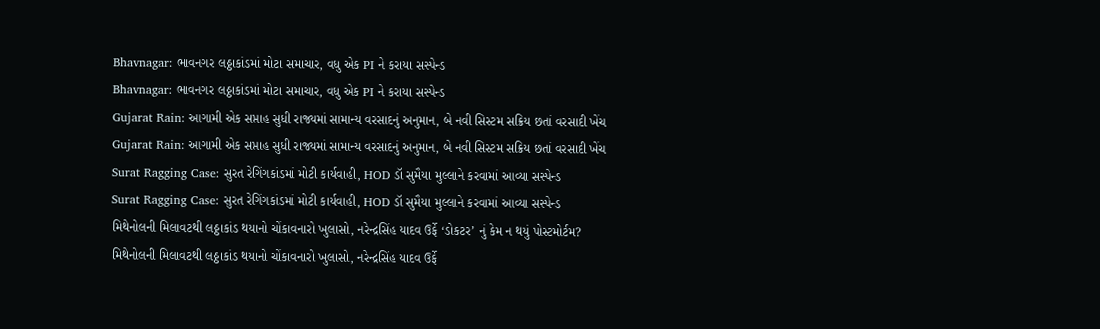Bhavnagar: ભાવનગર લઠ્ઠાકાંડમાં મોટા સમાચાર, વધુ એક PI ને કરાયા સસ્પેન્ડ
Bhavnagar: ભાવનગર લઠ્ઠાકાંડમાં મોટા સમાચાર, વધુ એક PI ને કરાયા સસ્પેન્ડ
Gujarat Rain: આગામી એક સપ્તાહ સુધી રાજ્યમાં સામાન્ય વરસાદનું અનુમાન, બે નવી સિસ્ટમ સક્રિય છતાં વરસાદી ખેંચ
Gujarat Rain: આગામી એક સપ્તાહ સુધી રાજ્યમાં સામાન્ય વરસાદનું અનુમાન, બે નવી સિસ્ટમ સક્રિય છતાં વરસાદી ખેંચ
Surat Ragging Case: સુરત રેગિંગકાંડમાં મોટી કાર્યવાહી, HOD ડૉ સુમૈયા મુલ્લાને કરવામાં આવ્યા સસ્પેન્ડ
Surat Ragging Case: સુરત રેગિંગકાંડમાં મોટી કાર્યવાહી, HOD ડૉ સુમૈયા મુલ્લાને કરવામાં આવ્યા સસ્પેન્ડ
મિથેનોલની મિલાવટથી લઠ્ઠાકાંડ થયાનો ચોંકાવનારો ખુલાસો, નરેન્દ્રસિંહ યાદવ ઉર્ફે ‘ડોકટર’ નું કેમ ન થયું પોસ્ટમોર્ટમ?
મિથેનોલની મિલાવટથી લઠ્ઠાકાંડ થયાનો ચોંકાવનારો ખુલાસો, નરેન્દ્રસિંહ યાદવ ઉર્ફે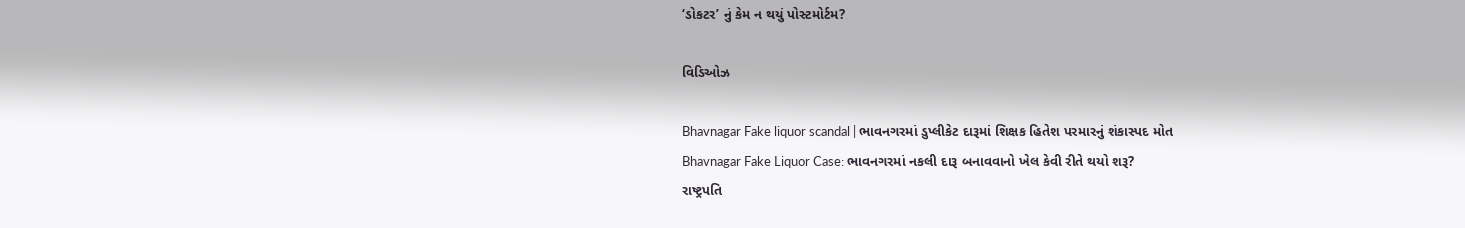‘ડોકટર’ નું કેમ ન થયું પોસ્ટમોર્ટમ?

વિડિઓઝ

Bhavnagar Fake liquor scandal | ભાવનગરમાં ડુપ્લીકેટ દારૂમાં શિક્ષક હિતેશ પરમારનું શંકાસ્પદ મોત
Bhavnagar Fake Liquor Case: ભાવનગરમાં નકલી દારૂ બનાવવાનો ખેલ કેવી રીતે થયો શરૂ?
રાષ્ટ્રપતિ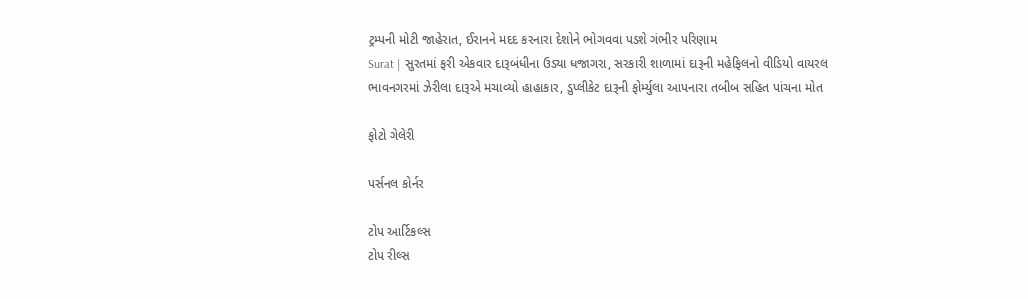ટ્રમ્પની મોટી જાહેરાત, ઈરાનને મદદ કરનારા દેશોને ભોગવવા પડશે ગંભીર પરિણામ
Surat | સુરતમાં ફરી એકવાર દારૂબંધીના ઉડ્યા ધજાગરા, સરકારી શાળામાં દારૂની મહેફિલનો વીડિયો વાયરલ
ભાવનગરમાં ઝેરીલા દારૂએ મચાવ્યો હાહાકાર, ડુપ્લીકેટ દારૂની ફોર્મ્યુલા આપનારા તબીબ સહિત પાંચના મોત

ફોટો ગેલેરી

પર્સનલ કોર્નર

ટોપ આર્ટિકલ્સ
ટોપ રીલ્સ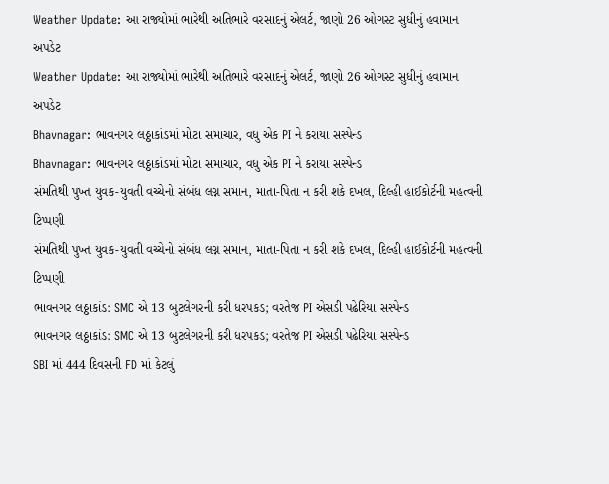Weather Update: આ રાજ્યોમાં ભારેથી અતિભારે વરસાદનું એલર્ટ, જાણો 26 ઓગસ્ટ સુધીનું હવામાન અપડેટ
Weather Update: આ રાજ્યોમાં ભારેથી અતિભારે વરસાદનું એલર્ટ, જાણો 26 ઓગસ્ટ સુધીનું હવામાન અપડેટ
Bhavnagar: ભાવનગર લઠ્ઠાકાંડમાં મોટા સમાચાર, વધુ એક PI ને કરાયા સસ્પેન્ડ
Bhavnagar: ભાવનગર લઠ્ઠાકાંડમાં મોટા સમાચાર, વધુ એક PI ને કરાયા સસ્પેન્ડ
સંમતિથી પુખ્ત યુવક-યુવતી વચ્ચેનો સંબંધ લગ્ન સમાન, માતા-પિતા ન કરી શકે દખલ, દિલ્હી હાઈકોર્ટની મહત્વની ટિપ્પણી
સંમતિથી પુખ્ત યુવક-યુવતી વચ્ચેનો સંબંધ લગ્ન સમાન, માતા-પિતા ન કરી શકે દખલ, દિલ્હી હાઈકોર્ટની મહત્વની ટિપ્પણી
ભાવનગર લઠ્ઠાકાંડ: SMC એ 13 બુટલેગરની કરી ધરપકડ; વરતેજ PI એસડી પઢેરિયા સસ્પેન્ડ
ભાવનગર લઠ્ઠાકાંડ: SMC એ 13 બુટલેગરની કરી ધરપકડ; વરતેજ PI એસડી પઢેરિયા સસ્પેન્ડ
SBI માં 444 દિવસની FD માં કેટલું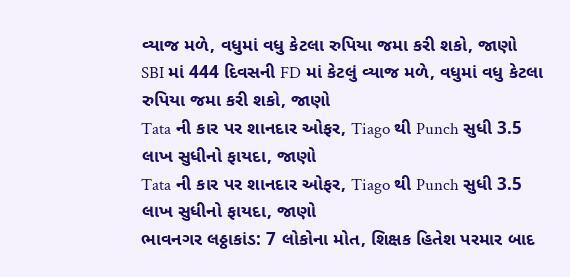વ્યાજ મળે, વધુમાં વધુ કેટલા રુપિયા જમા કરી શકો, જાણો
SBI માં 444 દિવસની FD માં કેટલું વ્યાજ મળે, વધુમાં વધુ કેટલા રુપિયા જમા કરી શકો, જાણો
Tata ની કાર પર શાનદાર ઓફર, Tiago થી Punch સુધી 3.5 લાખ સુધીનો ફાયદા, જાણો
Tata ની કાર પર શાનદાર ઓફર, Tiago થી Punch સુધી 3.5 લાખ સુધીનો ફાયદા, જાણો
ભાવનગર લઠ્ઠાકાંડ: 7 લોકોના મોત, શિક્ષક હિતેશ પરમાર બાદ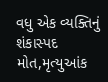વધુ એક વ્યક્તિનું શંકાસ્પદ મોત,મૃત્યુઆંક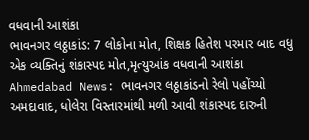વધવાની આશંકા
ભાવનગર લઠ્ઠાકાંડ: 7 લોકોના મોત, શિક્ષક હિતેશ પરમાર બાદ વધુ એક વ્યક્તિનું શંકાસ્પદ મોત,મૃત્યુઆંક વધવાની આશંકા
Ahmedabad News: ભાવનગર લઠ્ઠાકાંડનો રેલો પહોંચ્યો અમદાવાદ, ધોલેરા વિસ્તારમાંથી મળી આવી શંકાસ્પદ દારુની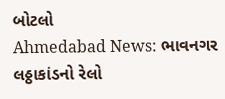બોટલો
Ahmedabad News: ભાવનગર લઠ્ઠાકાંડનો રેલો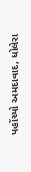પહોંચ્યો અમદાવાદ, ધોલેરા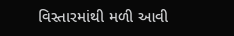વિસ્તારમાંથી મળી આવી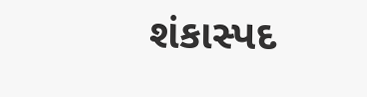શંકાસ્પદ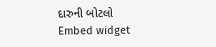દારુની બોટલો
Embed widget